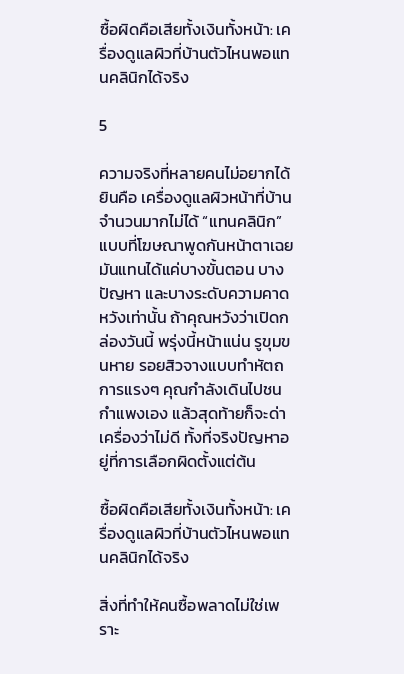ซื้อผิดคือเสียทั้งเงินทั้งหน้า: เครื่องดูแลผิวที่บ้านตัวไหนพอแทนคลินิกได้จริง

5

ความจริงที่หลายคนไม่อยากได้ยินคือ เครื่องดูแลผิวหน้าที่บ้านจำนวนมากไม่ได้ “แทนคลินิก” แบบที่โฆษณาพูดกันหน้าตาเฉย มันแทนได้แค่บางขั้นตอน บางปัญหา และบางระดับความคาดหวังเท่านั้น ถ้าคุณหวังว่าเปิดกล่องวันนี้ พรุ่งนี้หน้าแน่น รูขุมขนหาย รอยสิวจางแบบทำหัตถการแรงๆ คุณกำลังเดินไปชนกำแพงเอง แล้วสุดท้ายก็จะด่าเครื่องว่าไม่ดี ทั้งที่จริงปัญหาอยู่ที่การเลือกผิดตั้งแต่ต้น

ซื้อผิดคือเสียทั้งเงินทั้งหน้า: เครื่องดูแลผิวที่บ้านตัวไหนพอแทนคลินิกได้จริง

สิ่งที่ทำให้คนซื้อพลาดไม่ใช่เพราะ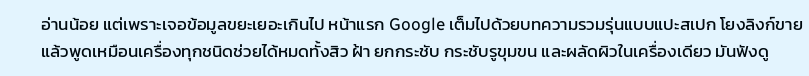อ่านน้อย แต่เพราะเจอข้อมูลขยะเยอะเกินไป หน้าแรก Google เต็มไปด้วยบทความรวมรุ่นแบบแปะสเปก โยงลิงก์ขาย แล้วพูดเหมือนเครื่องทุกชนิดช่วยได้หมดทั้งสิว ฝ้า ยกกระชับ กระชับรูขุมขน และผลัดผิวในเครื่องเดียว มันฟังดู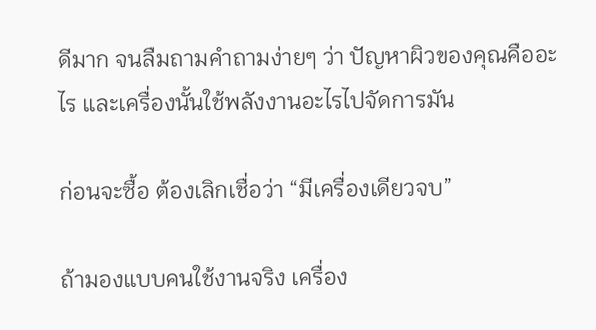ดีมาก จนลืมถามคำถามง่ายๆ ว่า ปัญหาผิวของคุณคืออะไร และเครื่องนั้นใช้พลังงานอะไรไปจัดการมัน

ก่อนจะซื้อ ต้องเลิกเชื่อว่า “มีเครื่องเดียวจบ”

ถ้ามองแบบคนใช้งานจริง เครื่อง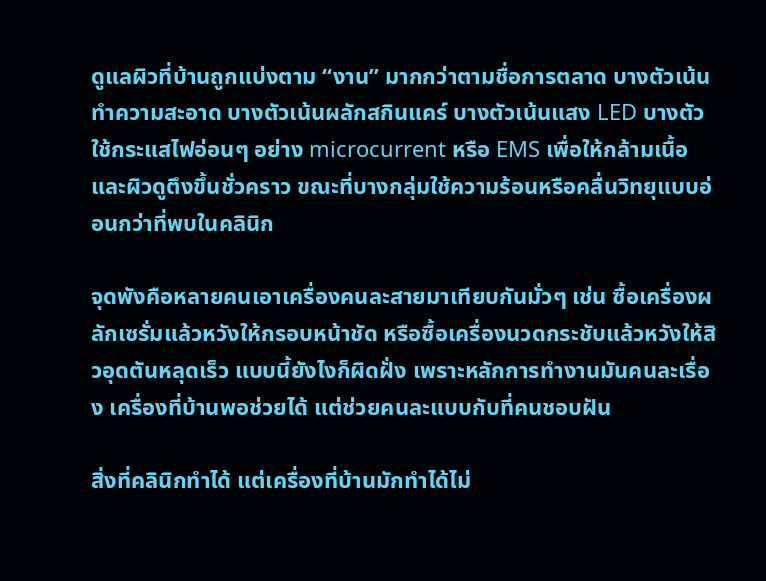ดูแลผิวที่บ้านถูกแบ่งตาม “งาน” มากกว่าตามชื่อการตลาด บางตัวเน้นทำความสะอาด บางตัวเน้นผลักสกินแคร์ บางตัวเน้นแสง LED บางตัวใช้กระแสไฟอ่อนๆ อย่าง microcurrent หรือ EMS เพื่อให้กล้ามเนื้อและผิวดูตึงขึ้นชั่วคราว ขณะที่บางกลุ่มใช้ความร้อนหรือคลื่นวิทยุแบบอ่อนกว่าที่พบในคลินิก

จุดพังคือหลายคนเอาเครื่องคนละสายมาเทียบกันมั่วๆ เช่น ซื้อเครื่องผลักเซรั่มแล้วหวังให้กรอบหน้าชัด หรือซื้อเครื่องนวดกระชับแล้วหวังให้สิวอุดตันหลุดเร็ว แบบนี้ยังไงก็ผิดฝั่ง เพราะหลักการทำงานมันคนละเรื่อง เครื่องที่บ้านพอช่วยได้ แต่ช่วยคนละแบบกับที่คนชอบฝัน

สิ่งที่คลินิกทำได้ แต่เครื่องที่บ้านมักทำได้ไม่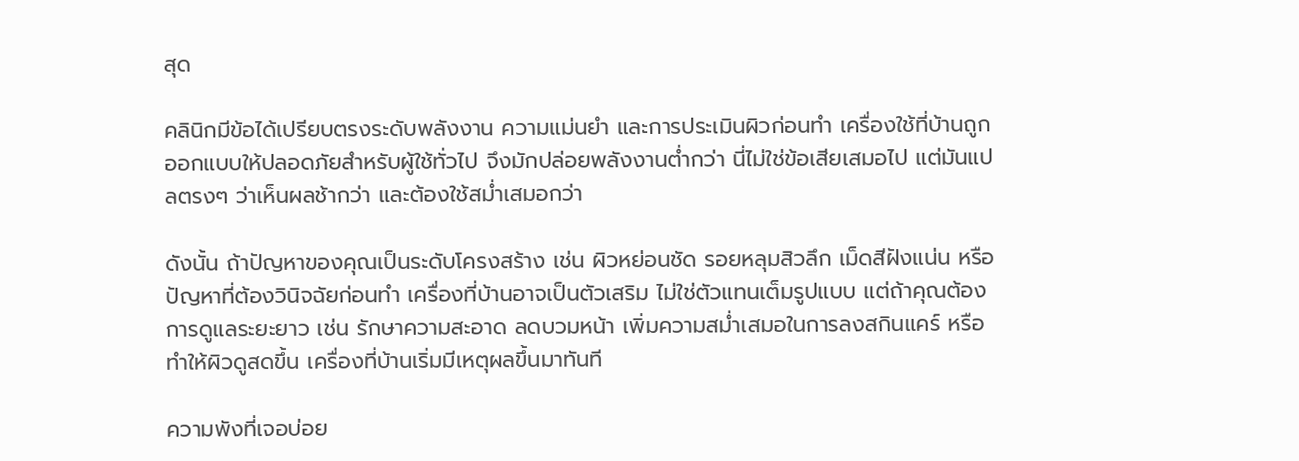สุด

คลินิกมีข้อได้เปรียบตรงระดับพลังงาน ความแม่นยำ และการประเมินผิวก่อนทำ เครื่องใช้ที่บ้านถูกออกแบบให้ปลอดภัยสำหรับผู้ใช้ทั่วไป จึงมักปล่อยพลังงานต่ำกว่า นี่ไม่ใช่ข้อเสียเสมอไป แต่มันแปลตรงๆ ว่าเห็นผลช้ากว่า และต้องใช้สม่ำเสมอกว่า

ดังนั้น ถ้าปัญหาของคุณเป็นระดับโครงสร้าง เช่น ผิวหย่อนชัด รอยหลุมสิวลึก เม็ดสีฝังแน่น หรือปัญหาที่ต้องวินิจฉัยก่อนทำ เครื่องที่บ้านอาจเป็นตัวเสริม ไม่ใช่ตัวแทนเต็มรูปแบบ แต่ถ้าคุณต้องการดูแลระยะยาว เช่น รักษาความสะอาด ลดบวมหน้า เพิ่มความสม่ำเสมอในการลงสกินแคร์ หรือทำให้ผิวดูสดขึ้น เครื่องที่บ้านเริ่มมีเหตุผลขึ้นมาทันที

ความพังที่เจอบ่อย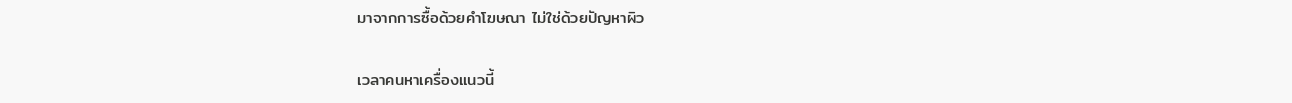มาจากการซื้อด้วยคำโฆษณา ไม่ใช่ด้วยปัญหาผิว

เวลาคนหาเครื่องแนวนี้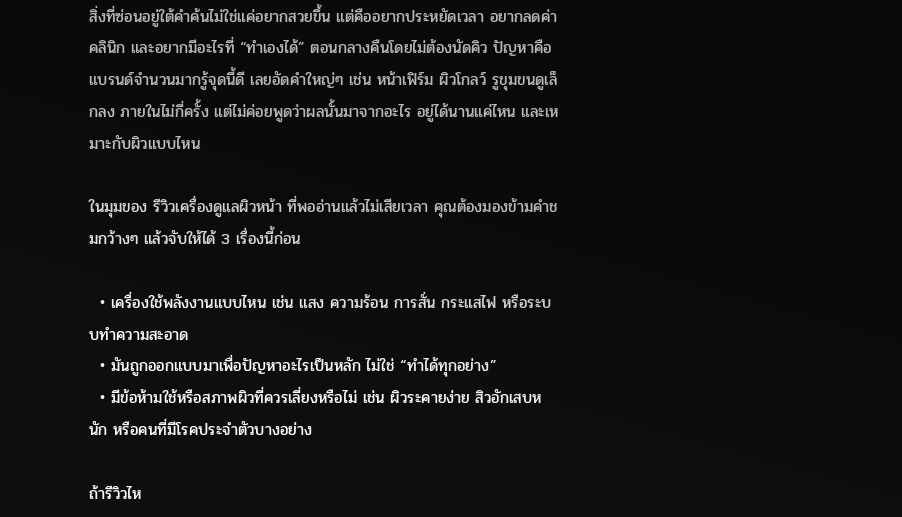สิ่งที่ซ่อนอยู่ใต้คำค้นไม่ใช่แค่อยากสวยขึ้น แต่คืออยากประหยัดเวลา อยากลดค่าคลินิก และอยากมีอะไรที่ “ทำเองได้” ตอนกลางคืนโดยไม่ต้องนัดคิว ปัญหาคือแบรนด์จำนวนมากรู้จุดนี้ดี เลยอัดคำใหญ่ๆ เช่น หน้าเฟิร์ม ผิวโกลว์ รูขุมขนดูเล็กลง ภายในไม่กี่ครั้ง แต่ไม่ค่อยพูดว่าผลนั้นมาจากอะไร อยู่ได้นานแค่ไหน และเหมาะกับผิวแบบไหน

ในมุมของ รีวิวเครื่องดูแลผิวหน้า ที่พออ่านแล้วไม่เสียเวลา คุณต้องมองข้ามคำชมกว้างๆ แล้วจับให้ได้ 3 เรื่องนี้ก่อน

  • เครื่องใช้พลังงานแบบไหน เช่น แสง ความร้อน การสั่น กระแสไฟ หรือระบบทำความสะอาด
  • มันถูกออกแบบมาเพื่อปัญหาอะไรเป็นหลัก ไม่ใช่ “ทำได้ทุกอย่าง”
  • มีข้อห้ามใช้หรือสภาพผิวที่ควรเลี่ยงหรือไม่ เช่น ผิวระคายง่าย สิวอักเสบหนัก หรือคนที่มีโรคประจำตัวบางอย่าง

ถ้ารีวิวไห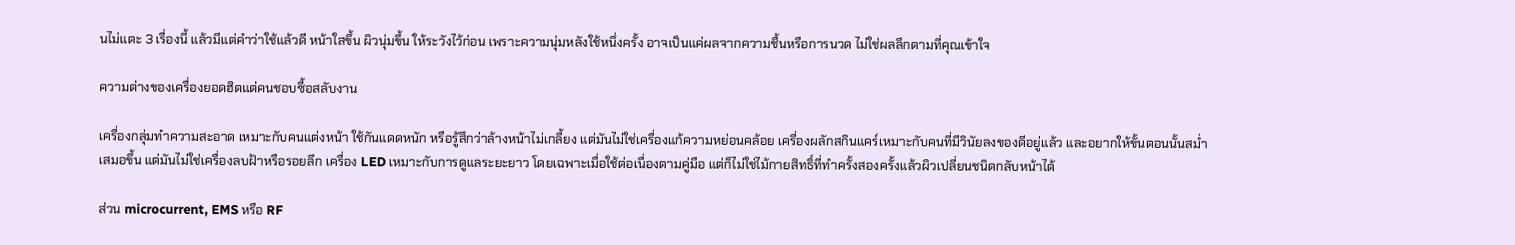นไม่แตะ 3 เรื่องนี้ แล้วมีแต่คำว่าใช้แล้วดี หน้าใสขึ้น ผิวนุ่มขึ้น ให้ระวังไว้ก่อน เพราะความนุ่มหลังใช้หนึ่งครั้ง อาจเป็นแค่ผลจากความชื้นหรือการนวด ไม่ใช่ผลลึกตามที่คุณเข้าใจ

ความต่างของเครื่องยอดฮิตแต่คนชอบซื้อสลับงาน

เครื่องกลุ่มทำความสะอาด เหมาะกับคนแต่งหน้า ใช้กันแดดหนัก หรือรู้สึกว่าล้างหน้าไม่เกลี้ยง แต่มันไม่ใช่เครื่องแก้ความหย่อนคล้อย เครื่องผลักสกินแคร์เหมาะกับคนที่มีวินัยลงของดีอยู่แล้ว และอยากให้ขั้นตอนนั้นสม่ำเสมอขึ้น แต่มันไม่ใช่เครื่องลบฝ้าหรือรอยลึก เครื่อง LED เหมาะกับการดูแลระยะยาว โดยเฉพาะเมื่อใช้ต่อเนื่องตามคู่มือ แต่ก็ไม่ใช่ไม้กายสิทธิ์ที่ทำครั้งสองครั้งแล้วผิวเปลี่ยนชนิดกลับหน้าได้

ส่วน microcurrent, EMS หรือ RF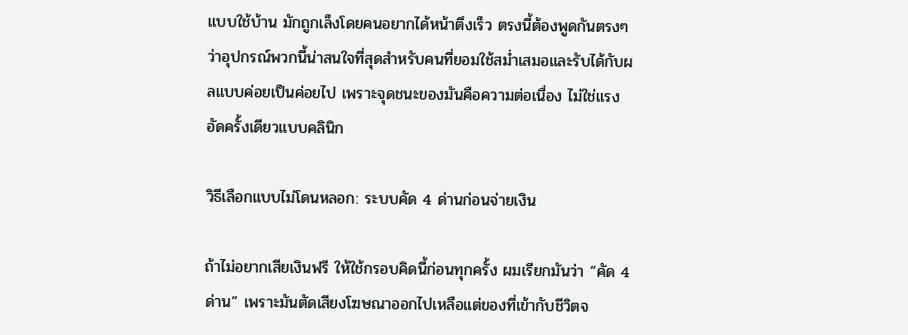แบบใช้บ้าน มักถูกเล็งโดยคนอยากได้หน้าตึงเร็ว ตรงนี้ต้องพูดกันตรงๆ ว่าอุปกรณ์พวกนี้น่าสนใจที่สุดสำหรับคนที่ยอมใช้สม่ำเสมอและรับได้กับผลแบบค่อยเป็นค่อยไป เพราะจุดชนะของมันคือความต่อเนื่อง ไม่ใช่แรงอัดครั้งเดียวแบบคลินิก

วิธีเลือกแบบไม่โดนหลอก: ระบบคัด 4 ด่านก่อนจ่ายเงิน

ถ้าไม่อยากเสียเงินฟรี ให้ใช้กรอบคิดนี้ก่อนทุกครั้ง ผมเรียกมันว่า “คัด 4 ด่าน” เพราะมันตัดเสียงโฆษณาออกไปเหลือแต่ของที่เข้ากับชีวิตจ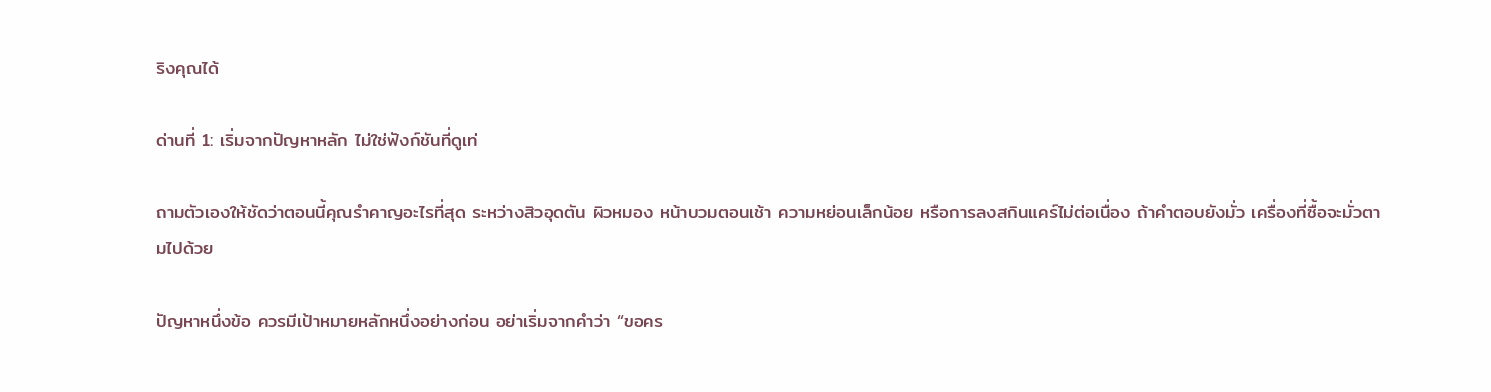ริงคุณได้

ด่านที่ 1: เริ่มจากปัญหาหลัก ไม่ใช่ฟังก์ชันที่ดูเท่

ถามตัวเองให้ชัดว่าตอนนี้คุณรำคาญอะไรที่สุด ระหว่างสิวอุดตัน ผิวหมอง หน้าบวมตอนเช้า ความหย่อนเล็กน้อย หรือการลงสกินแคร์ไม่ต่อเนื่อง ถ้าคำตอบยังมั่ว เครื่องที่ซื้อจะมั่วตามไปด้วย

ปัญหาหนึ่งข้อ ควรมีเป้าหมายหลักหนึ่งอย่างก่อน อย่าเริ่มจากคำว่า “ขอคร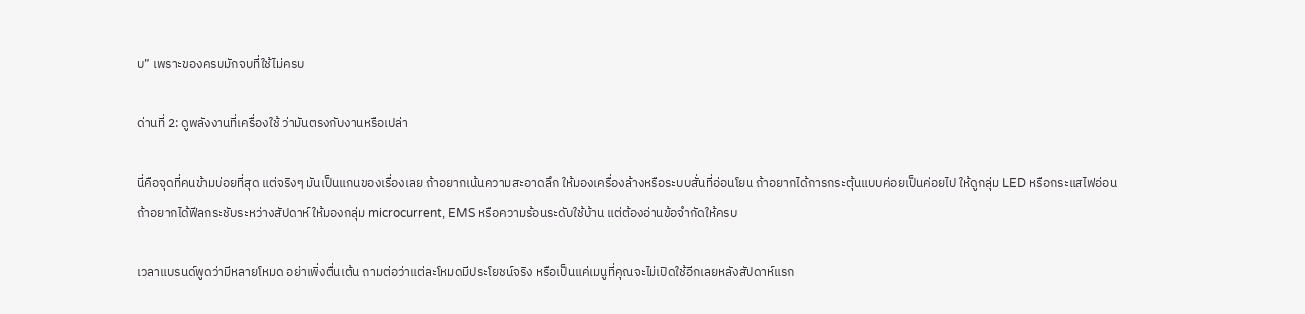บ” เพราะของครบมักจบที่ใช้ไม่ครบ

ด่านที่ 2: ดูพลังงานที่เครื่องใช้ ว่ามันตรงกับงานหรือเปล่า

นี่คือจุดที่คนข้ามบ่อยที่สุด แต่จริงๆ มันเป็นแกนของเรื่องเลย ถ้าอยากเน้นความสะอาดลึก ให้มองเครื่องล้างหรือระบบสั่นที่อ่อนโยน ถ้าอยากได้การกระตุ้นแบบค่อยเป็นค่อยไป ให้ดูกลุ่ม LED หรือกระแสไฟอ่อน ถ้าอยากได้ฟีลกระชับระหว่างสัปดาห์ ให้มองกลุ่ม microcurrent, EMS หรือความร้อนระดับใช้บ้าน แต่ต้องอ่านข้อจำกัดให้ครบ

เวลาแบรนด์พูดว่ามีหลายโหมด อย่าเพิ่งตื่นเต้น ถามต่อว่าแต่ละโหมดมีประโยชน์จริง หรือเป็นแค่เมนูที่คุณจะไม่เปิดใช้อีกเลยหลังสัปดาห์แรก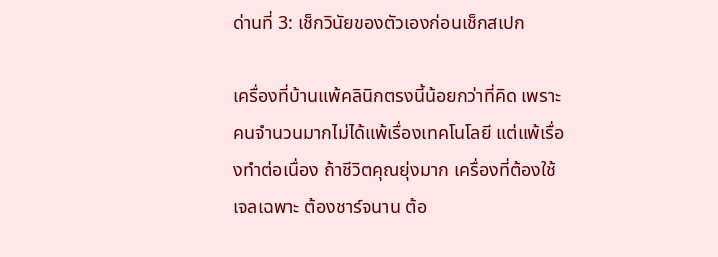ด่านที่ 3: เช็กวินัยของตัวเองก่อนเช็กสเปก

เครื่องที่บ้านแพ้คลินิกตรงนี้น้อยกว่าที่คิด เพราะคนจำนวนมากไม่ได้แพ้เรื่องเทคโนโลยี แต่แพ้เรื่องทำต่อเนื่อง ถ้าชีวิตคุณยุ่งมาก เครื่องที่ต้องใช้เจลเฉพาะ ต้องชาร์จนาน ต้อ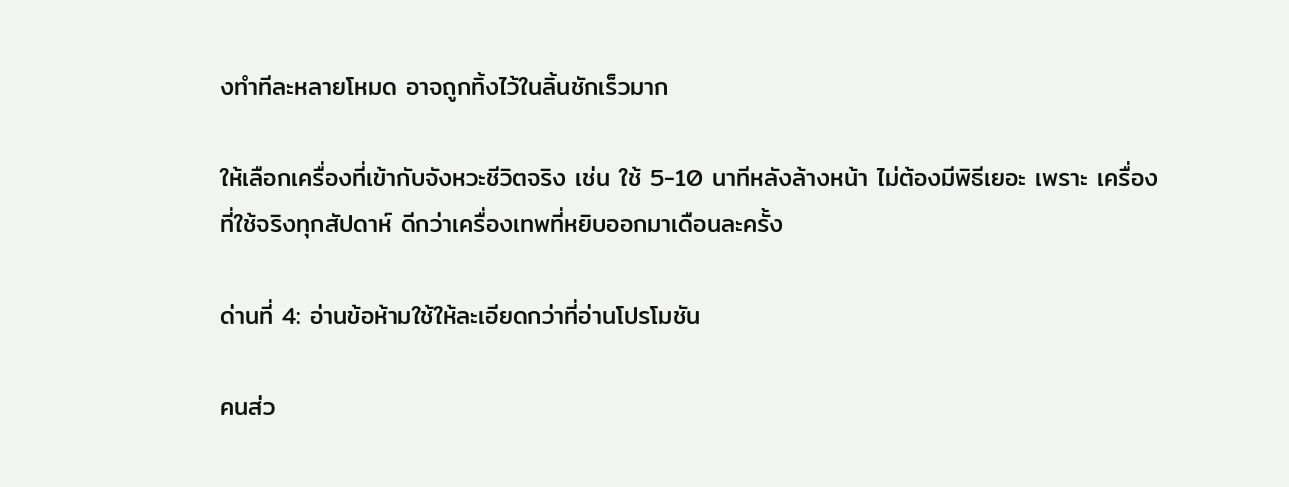งทำทีละหลายโหมด อาจถูกทิ้งไว้ในลิ้นชักเร็วมาก

ให้เลือกเครื่องที่เข้ากับจังหวะชีวิตจริง เช่น ใช้ 5-10 นาทีหลังล้างหน้า ไม่ต้องมีพิธีเยอะ เพราะ เครื่องที่ใช้จริงทุกสัปดาห์ ดีกว่าเครื่องเทพที่หยิบออกมาเดือนละครั้ง

ด่านที่ 4: อ่านข้อห้ามใช้ให้ละเอียดกว่าที่อ่านโปรโมชัน

คนส่ว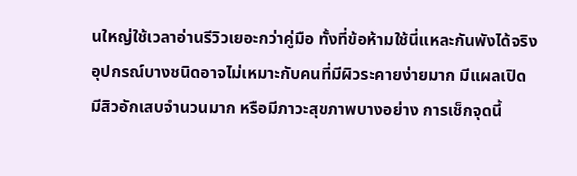นใหญ่ใช้เวลาอ่านรีวิวเยอะกว่าคู่มือ ทั้งที่ข้อห้ามใช้นี่แหละกันพังได้จริง อุปกรณ์บางชนิดอาจไม่เหมาะกับคนที่มีผิวระคายง่ายมาก มีแผลเปิด มีสิวอักเสบจำนวนมาก หรือมีภาวะสุขภาพบางอย่าง การเช็กจุดนี้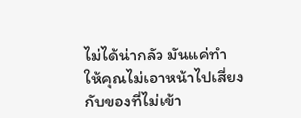ไม่ได้น่ากลัว มันแค่ทำให้คุณไม่เอาหน้าไปเสี่ยงกับของที่ไม่เข้า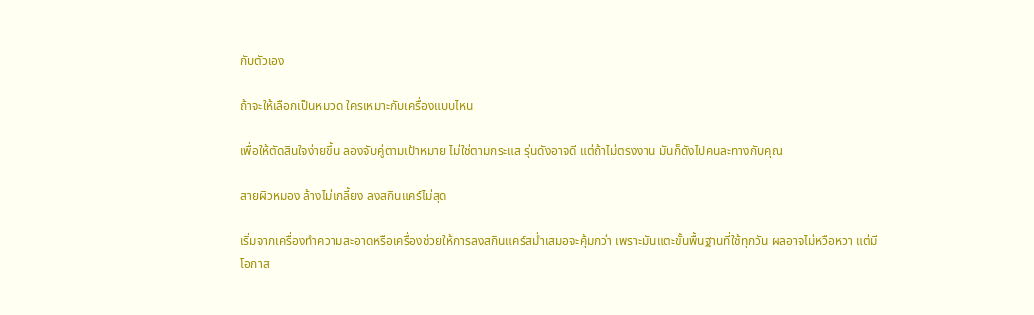กับตัวเอง

ถ้าจะให้เลือกเป็นหมวด ใครเหมาะกับเครื่องแบบไหน

เพื่อให้ตัดสินใจง่ายขึ้น ลองจับคู่ตามเป้าหมาย ไม่ใช่ตามกระแส รุ่นดังอาจดี แต่ถ้าไม่ตรงงาน มันก็ดังไปคนละทางกับคุณ

สายผิวหมอง ล้างไม่เกลี้ยง ลงสกินแคร์ไม่สุด

เริ่มจากเครื่องทำความสะอาดหรือเครื่องช่วยให้การลงสกินแคร์สม่ำเสมอจะคุ้มกว่า เพราะมันแตะขั้นพื้นฐานที่ใช้ทุกวัน ผลอาจไม่หวือหวา แต่มีโอกาส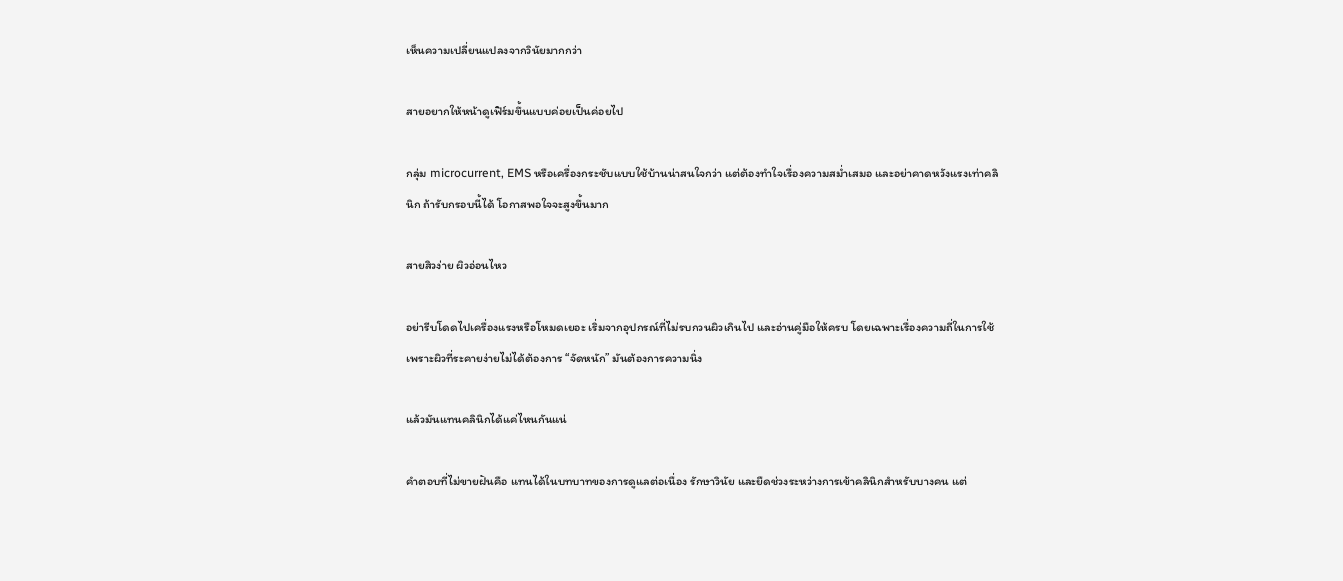เห็นความเปลี่ยนแปลงจากวินัยมากกว่า

สายอยากให้หน้าดูเฟิร์มขึ้นแบบค่อยเป็นค่อยไป

กลุ่ม microcurrent, EMS หรือเครื่องกระชับแบบใช้บ้านน่าสนใจกว่า แต่ต้องทำใจเรื่องความสม่ำเสมอ และอย่าคาดหวังแรงเท่าคลินิก ถ้ารับกรอบนี้ได้ โอกาสพอใจจะสูงขึ้นมาก

สายสิวง่าย ผิวอ่อนไหว

อย่ารีบโดดไปเครื่องแรงหรือโหมดเยอะ เริ่มจากอุปกรณ์ที่ไม่รบกวนผิวเกินไป และอ่านคู่มือให้ครบ โดยเฉพาะเรื่องความถี่ในการใช้ เพราะผิวที่ระคายง่ายไม่ได้ต้องการ “จัดหนัก” มันต้องการความนิ่ง

แล้วมันแทนคลินิกได้แค่ไหนกันแน่

คำตอบที่ไม่ขายฝันคือ แทนได้ในบทบาทของการดูแลต่อเนื่อง รักษาวินัย และยืดช่วงระหว่างการเข้าคลินิกสำหรับบางคน แต่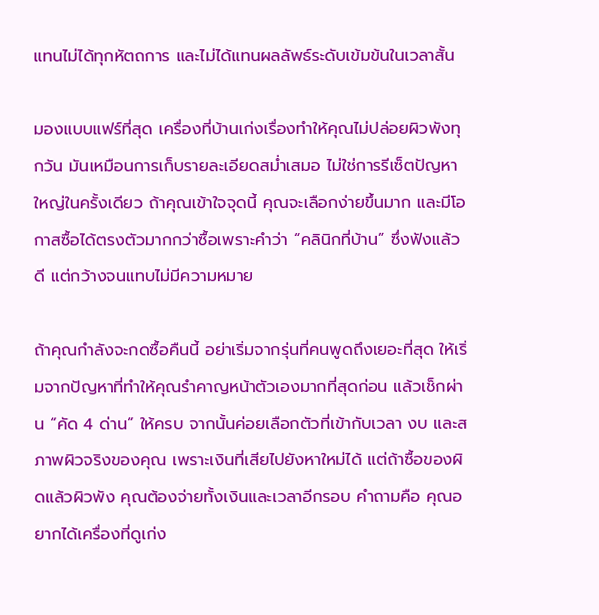แทนไม่ได้ทุกหัตถการ และไม่ได้แทนผลลัพธ์ระดับเข้มข้นในเวลาสั้น

มองแบบแฟร์ที่สุด เครื่องที่บ้านเก่งเรื่องทำให้คุณไม่ปล่อยผิวพังทุกวัน มันเหมือนการเก็บรายละเอียดสม่ำเสมอ ไม่ใช่การรีเซ็ตปัญหาใหญ่ในครั้งเดียว ถ้าคุณเข้าใจจุดนี้ คุณจะเลือกง่ายขึ้นมาก และมีโอกาสซื้อได้ตรงตัวมากกว่าซื้อเพราะคำว่า “คลินิกที่บ้าน” ซึ่งฟังแล้วดี แต่กว้างจนแทบไม่มีความหมาย

ถ้าคุณกำลังจะกดซื้อคืนนี้ อย่าเริ่มจากรุ่นที่คนพูดถึงเยอะที่สุด ให้เริ่มจากปัญหาที่ทำให้คุณรำคาญหน้าตัวเองมากที่สุดก่อน แล้วเช็กผ่าน “คัด 4 ด่าน” ให้ครบ จากนั้นค่อยเลือกตัวที่เข้ากับเวลา งบ และสภาพผิวจริงของคุณ เพราะเงินที่เสียไปยังหาใหม่ได้ แต่ถ้าซื้อของผิดแล้วผิวพัง คุณต้องจ่ายทั้งเงินและเวลาอีกรอบ คำถามคือ คุณอยากได้เครื่องที่ดูเก่ง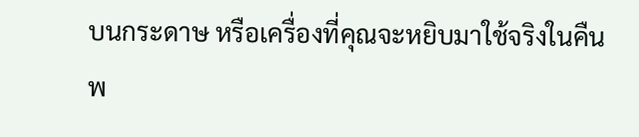บนกระดาษ หรือเครื่องที่คุณจะหยิบมาใช้จริงในคืนพ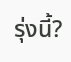รุ่งนี้?